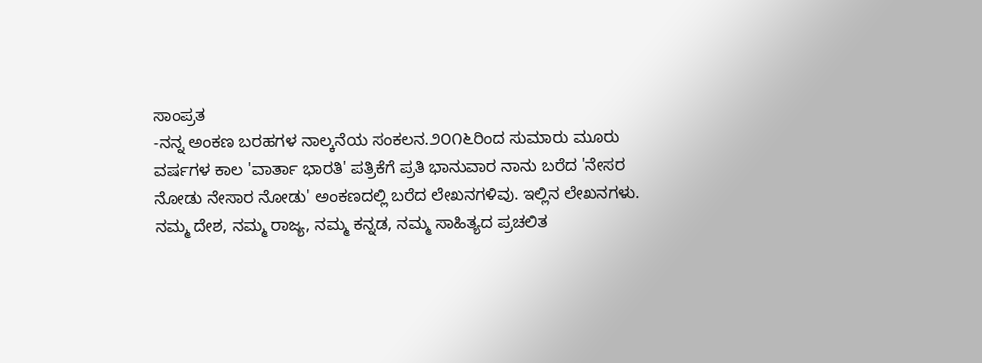ಸಾಂಪ್ರತ
-ನನ್ನ ಅಂಕಣ ಬರಹಗಳ ನಾಲ್ಕನೆಯ ಸಂಕಲನ.೨೦೧೬ರಿಂದ ಸುಮಾರು ಮೂರು ವರ್ಷಗಳ ಕಾಲ 'ವಾರ್ತಾ ಭಾರತಿ' ಪತ್ರಿಕೆಗೆ ಪ್ರತಿ ಭಾನುವಾರ ನಾನು ಬರೆದ 'ನೇಸರ ನೋಡು ನೇಸಾರ ನೋಡು' ಅಂಕಣದಲ್ಲಿ ಬರೆದ ಲೇಖನಗಳಿವು. ಇಲ್ಲಿನ ಲೇಖನಗಳು.
ನಮ್ಮ ದೇಶ, ನಮ್ಮ ರಾಜ್ಯ, ನಮ್ಮ ಕನ್ನಡ, ನಮ್ಮ ಸಾಹಿತ್ಯದ ಪ್ರಚಲಿತ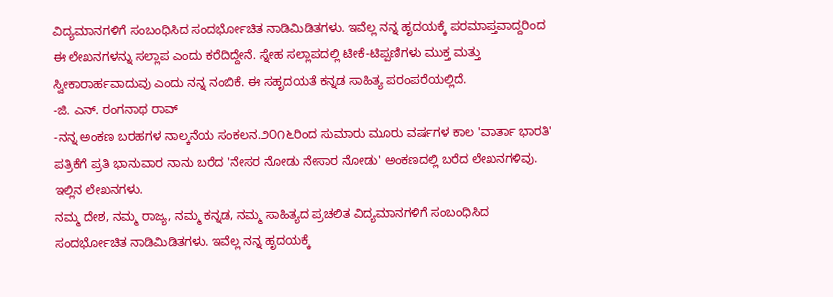ವಿದ್ಯಮಾನಗಳಿಗೆ ಸಂಬಂಧಿಸಿದ ಸಂದರ್ಭೋಚಿತ ನಾಡಿಮಿಡಿತಗಳು. ಇವೆಲ್ಲ ನನ್ನ ಹೃದಯಕ್ಕೆ ಪರಮಾಪ್ತವಾದ್ದರಿಂದ ಈ ಲೇಖನಗಳನ್ನು ಸಲ್ಲಾಪ ಎಂದು ಕರೆದಿದ್ದೇನೆ. ಸ್ನೇಹ ಸಲ್ಲಾಪದಲ್ಲಿ ಟೀಕೆ-ಟಿಪ್ಪಣಿಗಳು ಮುಕ್ತ ಮತ್ತು ಸ್ವೀಕಾರಾರ್ಹವಾದುವು ಎಂದು ನನ್ನ ನಂಬಿಕೆ. ಈ ಸಹೃದಯತೆ ಕನ್ನಡ ಸಾಹಿತ್ಯ ಪರಂಪರೆಯಲ್ಲಿದೆ.
-ಜಿ. ಎನ್. ರಂಗನಾಥ ರಾವ್
-ನನ್ನ ಅಂಕಣ ಬರಹಗಳ ನಾಲ್ಕನೆಯ ಸಂಕಲನ.೨೦೧೬ರಿಂದ ಸುಮಾರು ಮೂರು ವರ್ಷಗಳ ಕಾಲ 'ವಾರ್ತಾ ಭಾರತಿ' ಪತ್ರಿಕೆಗೆ ಪ್ರತಿ ಭಾನುವಾರ ನಾನು ಬರೆದ 'ನೇಸರ ನೋಡು ನೇಸಾರ ನೋಡು' ಅಂಕಣದಲ್ಲಿ ಬರೆದ ಲೇಖನಗಳಿವು. ಇಲ್ಲಿನ ಲೇಖನಗಳು.
ನಮ್ಮ ದೇಶ, ನಮ್ಮ ರಾಜ್ಯ, ನಮ್ಮ ಕನ್ನಡ, ನಮ್ಮ ಸಾಹಿತ್ಯದ ಪ್ರಚಲಿತ ವಿದ್ಯಮಾನಗಳಿಗೆ ಸಂಬಂಧಿಸಿದ ಸಂದರ್ಭೋಚಿತ ನಾಡಿಮಿಡಿತಗಳು. ಇವೆಲ್ಲ ನನ್ನ ಹೃದಯಕ್ಕೆ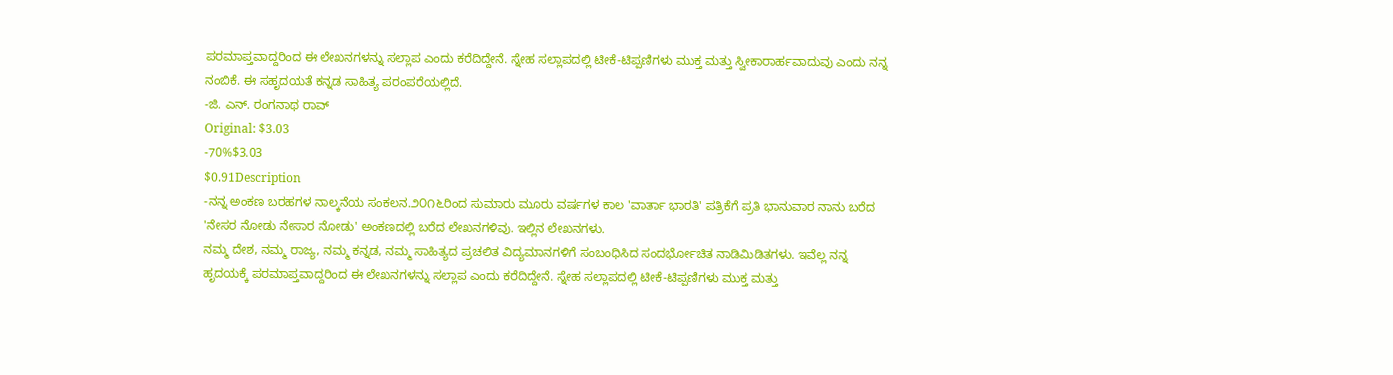ಪರಮಾಪ್ತವಾದ್ದರಿಂದ ಈ ಲೇಖನಗಳನ್ನು ಸಲ್ಲಾಪ ಎಂದು ಕರೆದಿದ್ದೇನೆ. ಸ್ನೇಹ ಸಲ್ಲಾಪದಲ್ಲಿ ಟೀಕೆ-ಟಿಪ್ಪಣಿಗಳು ಮುಕ್ತ ಮತ್ತು ಸ್ವೀಕಾರಾರ್ಹವಾದುವು ಎಂದು ನನ್ನ ನಂಬಿಕೆ. ಈ ಸಹೃದಯತೆ ಕನ್ನಡ ಸಾಹಿತ್ಯ ಪರಂಪರೆಯಲ್ಲಿದೆ.
-ಜಿ. ಎನ್. ರಂಗನಾಥ ರಾವ್
Original: $3.03
-70%$3.03
$0.91Description
-ನನ್ನ ಅಂಕಣ ಬರಹಗಳ ನಾಲ್ಕನೆಯ ಸಂಕಲನ.೨೦೧೬ರಿಂದ ಸುಮಾರು ಮೂರು ವರ್ಷಗಳ ಕಾಲ 'ವಾರ್ತಾ ಭಾರತಿ' ಪತ್ರಿಕೆಗೆ ಪ್ರತಿ ಭಾನುವಾರ ನಾನು ಬರೆದ 'ನೇಸರ ನೋಡು ನೇಸಾರ ನೋಡು' ಅಂಕಣದಲ್ಲಿ ಬರೆದ ಲೇಖನಗಳಿವು. ಇಲ್ಲಿನ ಲೇಖನಗಳು.
ನಮ್ಮ ದೇಶ, ನಮ್ಮ ರಾಜ್ಯ, ನಮ್ಮ ಕನ್ನಡ, ನಮ್ಮ ಸಾಹಿತ್ಯದ ಪ್ರಚಲಿತ ವಿದ್ಯಮಾನಗಳಿಗೆ ಸಂಬಂಧಿಸಿದ ಸಂದರ್ಭೋಚಿತ ನಾಡಿಮಿಡಿತಗಳು. ಇವೆಲ್ಲ ನನ್ನ ಹೃದಯಕ್ಕೆ ಪರಮಾಪ್ತವಾದ್ದರಿಂದ ಈ ಲೇಖನಗಳನ್ನು ಸಲ್ಲಾಪ ಎಂದು ಕರೆದಿದ್ದೇನೆ. ಸ್ನೇಹ ಸಲ್ಲಾಪದಲ್ಲಿ ಟೀಕೆ-ಟಿಪ್ಪಣಿಗಳು ಮುಕ್ತ ಮತ್ತು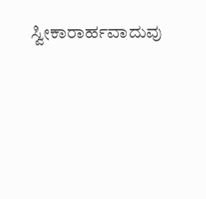ಸ್ವೀಕಾರಾರ್ಹವಾದುವು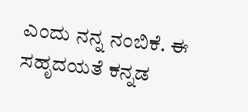ಎಂದು ನನ್ನ ನಂಬಿಕೆ. ಈ ಸಹೃದಯತೆ ಕನ್ನಡ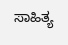ಸಾಹಿತ್ಯ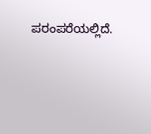ಪರಂಪರೆಯಲ್ಲಿದೆ.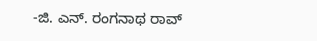-ಜಿ. ಎನ್. ರಂಗನಾಥ ರಾವ್